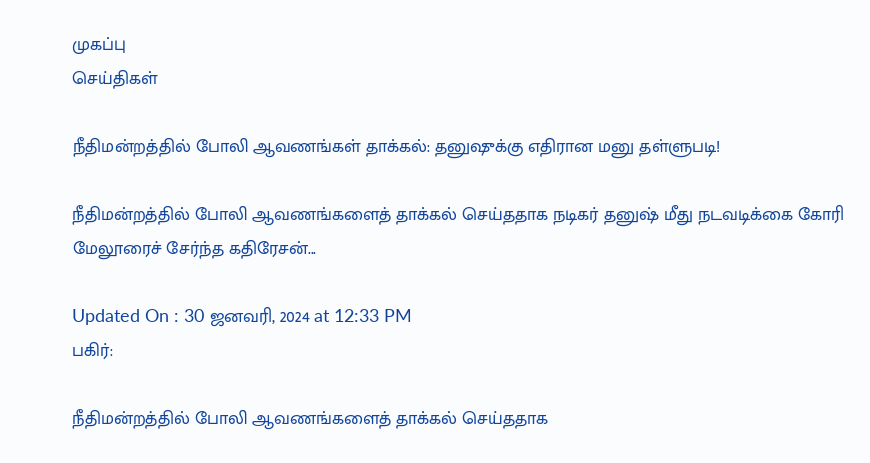முகப்பு
செய்திகள்

நீதிமன்றத்தில் போலி ஆவணங்கள் தாக்கல்: தனுஷுக்கு எதிரான மனு தள்ளுபடி!

நீதிமன்றத்தில் போலி ஆவணங்களைத் தாக்கல் செய்ததாக நடிகர் தனுஷ் மீது நடவடிக்கை கோரி மேலூரைச் சேர்ந்த கதிரேசன்...

Updated On : 30 ஜனவரி, 2024 at 12:33 PM
பகிர்:

நீதிமன்றத்தில் போலி ஆவணங்களைத் தாக்கல் செய்ததாக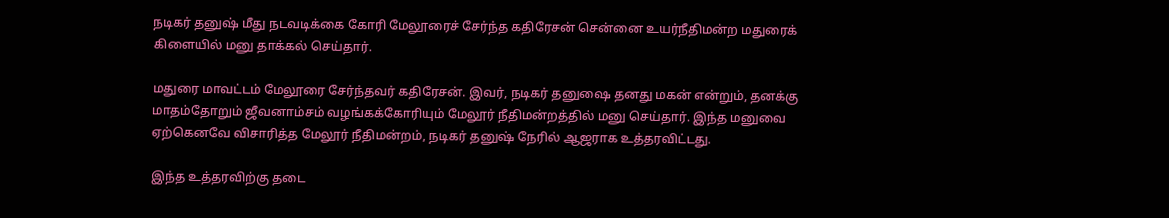நடிகர் தனுஷ் மீது நடவடிக்கை கோரி மேலூரைச் சேர்ந்த கதிரேசன் சென்னை உயர்நீதிமன்ற மதுரைக் கிளையில் மனு தாக்கல் செய்தார்.

மதுரை மாவட்டம் மேலூரை சேர்ந்தவர் கதிரேசன். இவர், நடிகர் தனுஷை தனது மகன் என்றும், தனக்கு மாதம்தோறும் ஜீவனாம்சம் வழங்கக்கோரியும் மேலூர் நீதிமன்றத்தில் மனு செய்தார். இந்த மனுவை ஏற்கெனவே விசாரித்த மேலூர் நீதிமன்றம், நடிகர் தனுஷ் நேரில் ஆஜராக உத்தரவிட்டது.

இந்த உத்தரவிற்கு தடை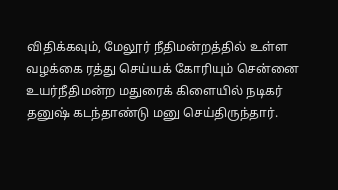விதிக்கவும், மேலூர் நீதிமன்றத்தில் உள்ள வழக்கை ரத்து செய்யக் கோரியும் சென்னை உயர்நீதிமன்ற மதுரைக் கிளையில் நடிகர் தனுஷ் கடந்தாண்டு மனு செய்திருந்தார்.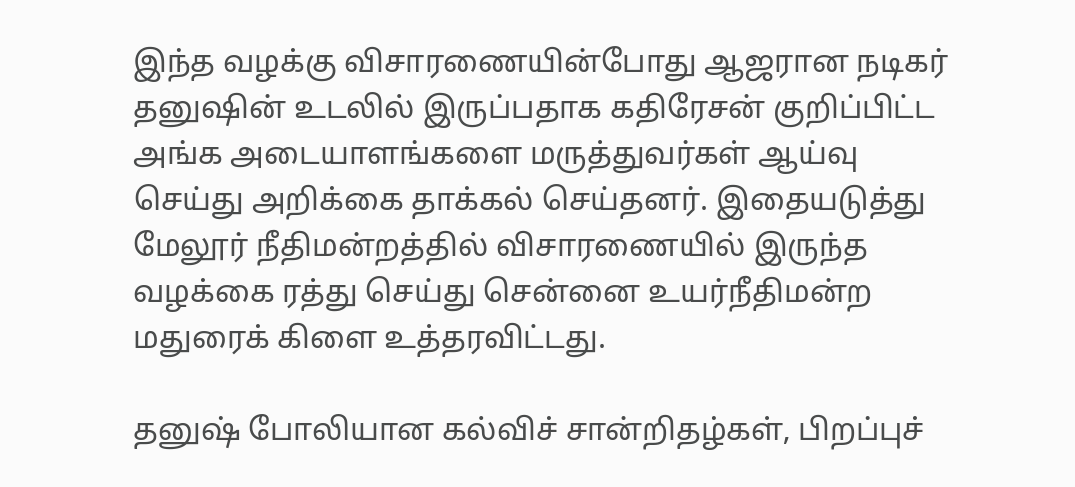இந்த வழக்கு விசாரணையின்போது ஆஜரான நடிகர் தனுஷின் உடலில் இருப்பதாக கதிரேசன் குறிப்பிட்ட அங்க அடையாளங்களை மருத்துவர்கள் ஆய்வு செய்து அறிக்கை தாக்கல் செய்தனர். இதையடுத்து மேலூர் நீதிமன்றத்தில் விசாரணையில் இருந்த வழக்கை ரத்து செய்து சென்னை உயர்நீதிமன்ற மதுரைக் கிளை உத்தரவிட்டது.

தனுஷ் போலியான கல்விச் சான்றிதழ்கள், பிறப்புச்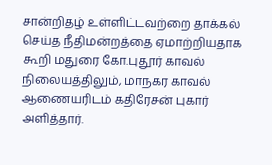சான்றிதழ் உள்ளிட்டவற்றை தாக்கல் செய்த நீதிமன்றத்தை ஏமாற்றியதாக கூறி மதுரை கோ.புதூர் காவல் நிலையத்திலும், மாநகர காவல் ஆணையரிடம் கதிரேசன் புகார் அளித்தார்.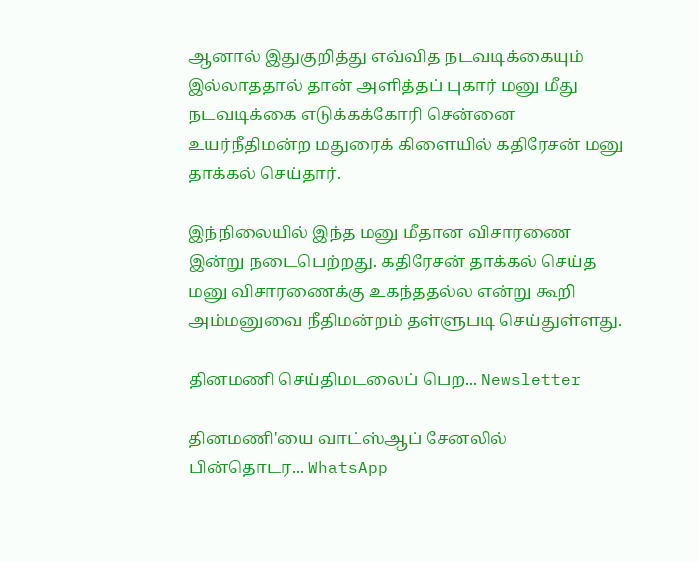ஆனால் இதுகுறித்து எவ்வித நடவடிக்கையும் இல்லாததால் தான் அளித்தப் புகார் மனு மீது நடவடிக்கை எடுக்கக்கோரி சென்னை உயர்நீதிமன்ற மதுரைக் கிளையில் கதிரேசன் மனு தாக்கல் செய்தார்.

இந்நிலையில் இந்த மனு மீதான விசாரணை இன்று நடைபெற்றது. கதிரேசன் தாக்கல் செய்த மனு விசாரணைக்கு உகந்ததல்ல என்று கூறி அம்மனுவை நீதிமன்றம் தள்ளுபடி செய்துள்ளது.

தினமணி செய்திமடலைப் பெற... Newsletter

தினமணி'யை வாட்ஸ்ஆப் சேனலில் பின்தொடர... WhatsApp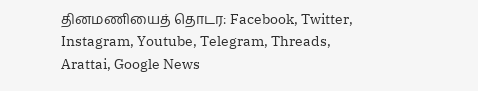தினமணியைத் தொடர: Facebook, Twitter, Instagram, Youtube, Telegram, Threads, Arattai, Google News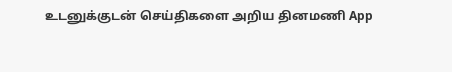உடனுக்குடன் செய்திகளை அறிய தினமணி App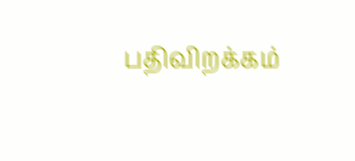பதிவிறக்கம்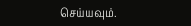செய்யவும்.